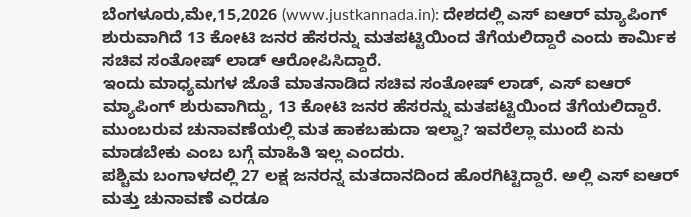ಬೆಂಗಳೂರು,ಮೇ,15,2026 (www.justkannada.in): ದೇಶದಲ್ಲಿ ಎಸ್ ಐಆರ್ ಮ್ಯಾಪಿಂಗ್ ಶುರುವಾಗಿದೆ 13 ಕೋಟಿ ಜನರ ಹೆಸರನ್ನು ಮತಪಟ್ಟಿಯಿಂದ ತೆಗೆಯಲಿದ್ದಾರೆ ಎಂದು ಕಾರ್ಮಿಕ ಸಚಿವ ಸಂತೋಷ್ ಲಾಡ್ ಆರೋಪಿಸಿದ್ದಾರೆ.
ಇಂದು ಮಾಧ್ಯಮಗಳ ಜೊತೆ ಮಾತನಾಡಿದ ಸಚಿವ ಸಂತೋಷ್ ಲಾಡ್, ಎಸ್ ಐಆರ್ ಮ್ಯಾಪಿಂಗ್ ಶುರುವಾಗಿದ್ದು, 13 ಕೋಟಿ ಜನರ ಹೆಸರನ್ನು ಮತಪಟ್ಟಿಯಿಂದ ತೆಗೆಯಲಿದ್ದಾರೆ. ಮುಂಬರುವ ಚುನಾವಣೆಯಲ್ಲಿ ಮತ ಹಾಕಬಹುದಾ ಇಲ್ವಾ? ಇವರೆಲ್ಲಾ ಮುಂದೆ ಏನು ಮಾಡಬೇಕು ಎಂಬ ಬಗ್ಗೆ ಮಾಹಿತಿ ಇಲ್ಲ ಎಂದರು.
ಪಶ್ಚಿಮ ಬಂಗಾಳದಲ್ಲಿ 27 ಲಕ್ಷ ಜನರನ್ನ ಮತದಾನದಿಂದ ಹೊರಗಿಟ್ಟಿದ್ದಾರೆ. ಅಲ್ಲಿ ಎಸ್ ಐಆರ್ ಮತ್ತು ಚುನಾವಣೆ ಎರಡೂ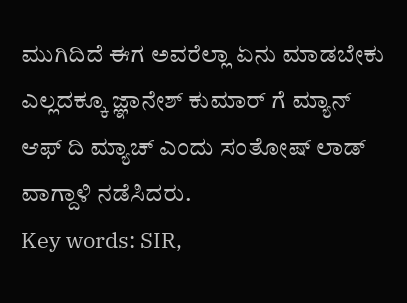ಮುಗಿದಿದೆ ಈಗ ಅವರೆಲ್ಲಾ ಏನು ಮಾಡಬೇಕು ಎಲ್ಲದಕ್ಕೂ ಜ್ಞಾನೇಶ್ ಕುಮಾರ್ ಗೆ ಮ್ಯಾನ್ ಆಫ್ ದಿ ಮ್ಯಾಚ್ ಎಂದು ಸಂತೋಷ್ ಲಾಡ್ ವಾಗ್ದಾಳಿ ನಡೆಸಿದರು.
Key words: SIR,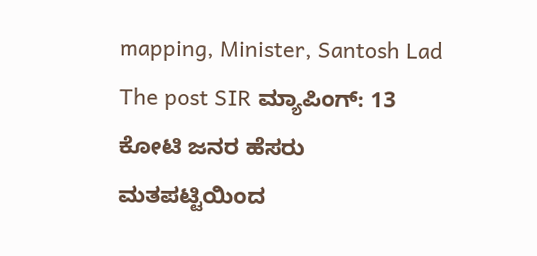mapping, Minister, Santosh Lad
The post SIR ಮ್ಯಾಪಿಂಗ್: 13 ಕೋಟಿ ಜನರ ಹೆಸರು ಮತಪಟ್ಟಿಯಿಂದ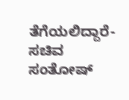ತೆಗೆಯಲಿದ್ದಾರೆ- ಸಚಿವ ಸಂತೋಷ್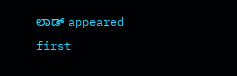ಲಾಡ್ appeared first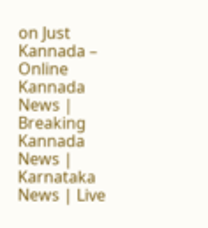on Just Kannada – Online Kannada News | Breaking Kannada News | Karnataka News | Live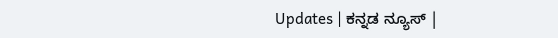Updates | ಕನ್ನಡ ನ್ಯೂಸ್ |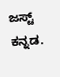ಜಸ್ಟ್ ಕನ್ನಡ.